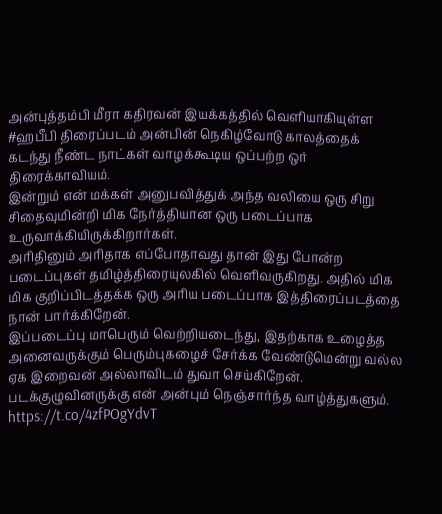அன்புத்தம்பி மீரா கதிரவன் இயக்கத்தில் வெளியாகியுள்ள #ஹபீபி திரைப்படம் அன்பின் நெகிழ்வோடு காலத்தைக் கடந்து நீண்ட நாட்கள் வாழக்கூடிய ஒப்பற்ற ஒர் திரைக்காவியம்.
இன்றும் என் மக்கள் அனுபவித்துக் அந்த வலியை ஒரு சிறு சிதைவுமின்றி மிக நேர்த்தியான ஒரு படைப்பாக உருவாக்கியிருக்கிறார்கள்.
அரிதினும் அரிதாக எப்போதாவது தான் இது போன்ற படைப்புகள் தமிழ்த்திரையுலகில் வெளிவருகிறது. அதில் மிக மிக குறிப்பிடத்தக்க ஒரு அரிய படைப்பாக இத்திரைப்படத்தை நான் பார்க்கிறேன்.
இப்படைப்பு மாபெரும் வெற்றியடைந்து, இதற்காக உழைத்த அனைவருக்கும் பெரும்புகழைச் சேர்க்க வேண்டுமென்று வல்ல ஏக இறைவன் அல்லாவிடம் துவா செய்கிறேன்.
படக்குழுவினருக்கு என் அன்பும் நெஞ்சார்ந்த வாழ்த்துகளும்.
https://t.co/4zfPOgYdvT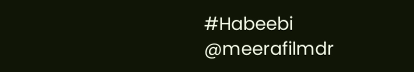#Habeebi
@meerafilmdr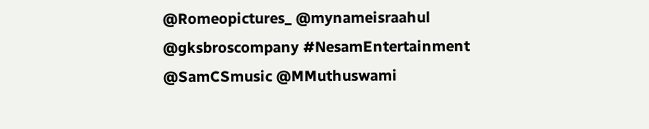@Romeopictures_ @mynameisraahul
@gksbroscompany #NesamEntertainment
@SamCSmusic @MMuthuswami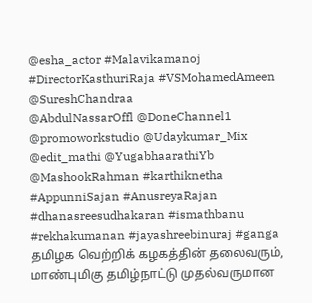@esha_actor #Malavikamanoj #DirectorKasthuriRaja #VSMohamedAmeen @SureshChandraa
@AbdulNassarOffl @DoneChannel1
@promoworkstudio @Udaykumar_Mix
@edit_mathi @YugabhaarathiYb
@MashookRahman #karthiknetha #AppunniSajan #AnusreyaRajan #dhanasreesudhakaran #ismathbanu #rekhakumanan #jayashreebinuraj #ganga
தமிழக வெற்றிக் கழகத்தின் தலைவரும், மாண்புமிகு தமிழ்நாட்டு முதல்வருமான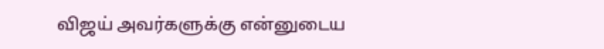விஜய் அவர்களுக்கு என்னுடைய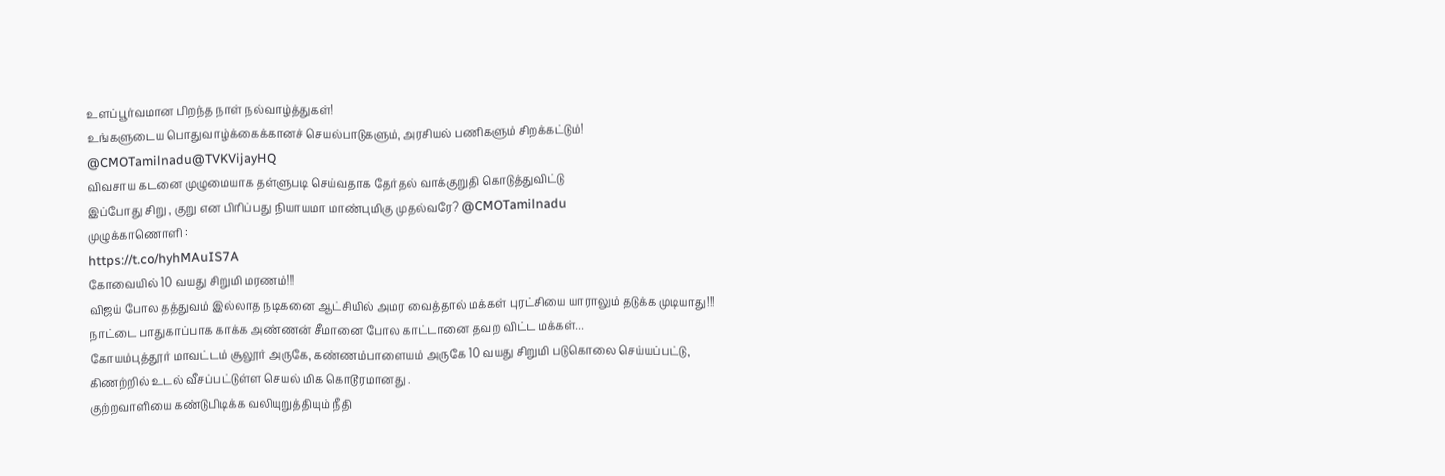உளப்பூர்வமான பிறந்த நாள் நல்வாழ்த்துகள்!
உங்களுடைய பொதுவாழ்க்கைக்கானச் செயல்பாடுகளும், அரசியல் பணிகளும் சிறக்கட்டும்!
@CMOTamilnadu@TVKVijayHQ
விவசாய கடனை முழுமையாக தள்ளுபடி செய்வதாக தேர்தல் வாக்குறுதி கொடுத்துவிட்டு
இப்போது சிறு , குறு என பிரிப்பது நியாயமா மாண்புமிகு முதல்வரே? @CMOTamilnadu
முழுக்காணொளி :
https://t.co/hyhMAuIS7A
கோவையில் 10 வயது சிறுமி மரணம்!!!
விஜய் போல தத்துவம் இல்லாத நடிகனை ஆட்சியில் அமர வைத்தால் மக்கள் புரட்சியை யாராலும் தடுக்க முடியாது!!!
நாட்டை பாதுகாப்பாக காக்க அண்ணன் சீமானை போல காட்டானை தவற விட்ட மக்கள்...
கோயம்புத்தூர் மாவட்டம் சூலூர் அருகே, கண்ணம்பாளையம் அருகே 10 வயது சிறுமி படுகொலை செய்யப்பட்டு, கிணற்றில் உடல் வீசப்பட்டுள்ள செயல் மிக கொடூரமானது .
குற்றவாளியை கண்டுபிடிக்க வலியுறுத்தியும் நீதி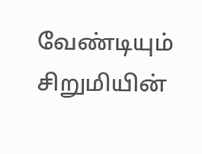வேண்டியும் சிறுமியின்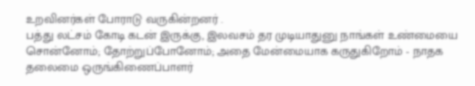உறவினர்கள் போராடு வருகின்றனர் .
பத்து லட்சம் கோடி கடன் இருக்கு, இலவசம் தர முடியாதுனு நாங்கள் உண்மையை சொன்னோம்; தோற்றுப்போனோம்; அதை மேன்மையாக கருதுகிறோம் - நாதக தலைமை ஒருங்கிணைப்பாளர்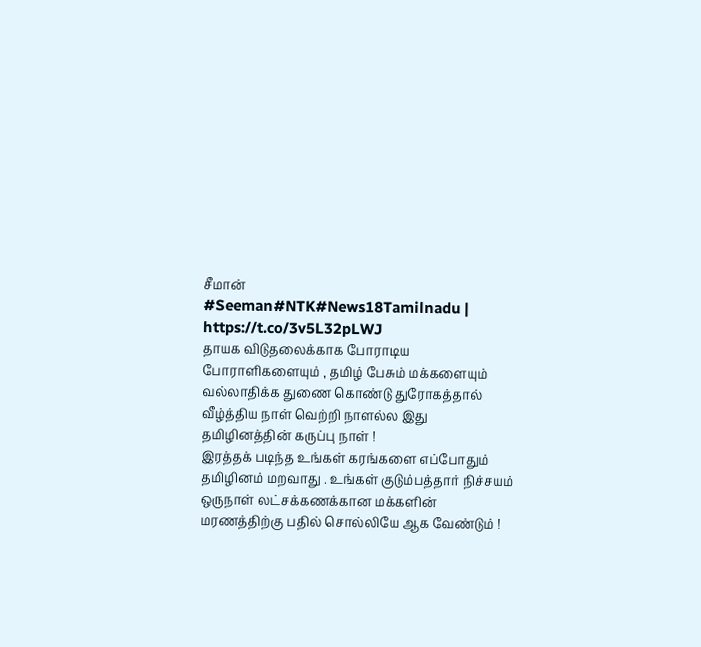சீமான்
#Seeman#NTK#News18Tamilnadu | https://t.co/3v5L32pLWJ
தாயக விடுதலைக்காக போராடிய போராளிகளையும் , தமிழ் பேசும் மக்களையும் வல்லாதிக்க துணை கொண்டு துரோகத்தால் வீழ்த்திய நாள் வெற்றி நாளல்ல இது தமிழினத்தின் கருப்பு நாள் !
இரத்தக் படிந்த உங்கள் கரங்களை எப்போதும் தமிழினம் மறவாது . உங்கள் குடும்பத்தார் நிச்சயம் ஒருநாள் லட்சக்கணக்கான மக்களின் மரணத்திற்கு பதில் சொல்லியே ஆக வேண்டும் !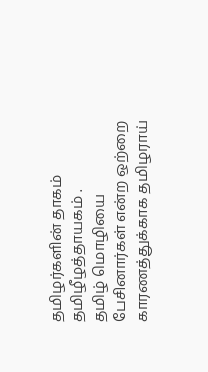தமிழர்களின் தாகம்
தமிழீழத்தாயகம் .
தமிழ் மொழியை பேசினார்கள் என்ற ஒற்றை காரணத்துக்காக தமிழராய்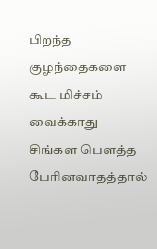பிறந்த குழந்தைகளை கூட மிச்சம் வைக்காது சிங்கள பௌத்த பேரினவாதத்தால்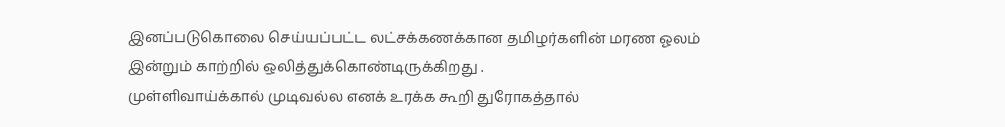இனப்படுகொலை செய்யப்பட்ட லட்சக்கணக்கான தமிழர்களின் மரண ஓலம் இன்றும் காற்றில் ஒலித்துக்கொண்டிருக்கிறது .
முள்ளிவாய்க்கால் முடிவல்ல எனக் உரக்க கூறி துரோகத்தால்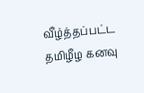வீழ்த்தப்பட்ட தமிழீழ கனவு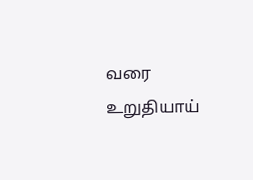வரை உறுதியாய்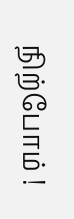நிற்போம் !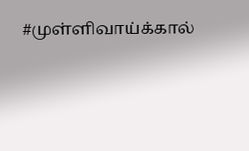#முள்ளிவாய்க்கால்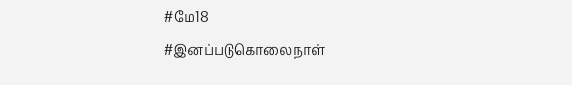#மே18
#இனப்படுகொலைநாள்